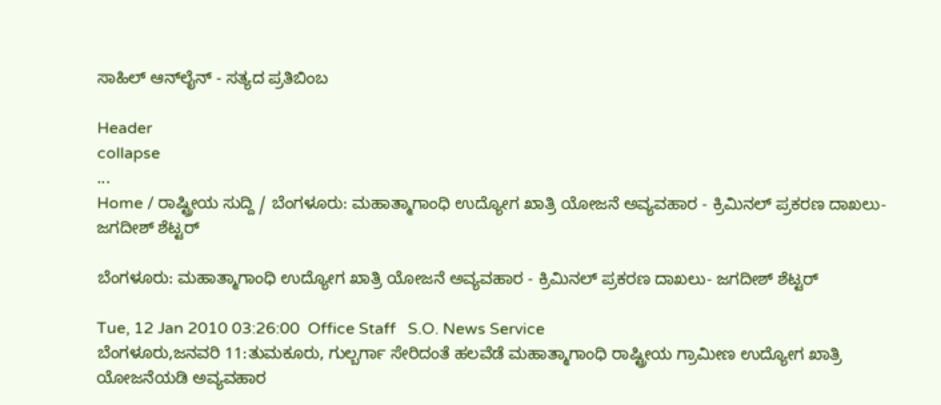ಸಾಹಿಲ್ ಆನ್‌ಲೈನ್ - ಸತ್ಯದ ಪ್ರತಿಬಿಂಬ

Header
collapse
...
Home / ರಾಷ್ಟ್ರೀಯ ಸುದ್ದಿ / ಬೆಂಗಳೂರು: ಮಹಾತ್ಮಾಗಾಂಧಿ ಉದ್ಯೋಗ ಖಾತ್ರಿ ಯೋಜನೆ ಅವ್ಯವಹಾರ - ಕ್ರಿಮಿನಲ್ ಪ್ರಕರಣ ದಾಖಲು- ಜಗದೀಶ್ ಶೆಟ್ಟರ್

ಬೆಂಗಳೂರು: ಮಹಾತ್ಮಾಗಾಂಧಿ ಉದ್ಯೋಗ ಖಾತ್ರಿ ಯೋಜನೆ ಅವ್ಯವಹಾರ - ಕ್ರಿಮಿನಲ್ ಪ್ರಕರಣ ದಾಖಲು- ಜಗದೀಶ್ ಶೆಟ್ಟರ್

Tue, 12 Jan 2010 03:26:00  Office Staff   S.O. News Service
ಬೆಂಗಳೂರು,ಜನವರಿ 11:ತುಮಕೂರು, ಗುಲ್ಬರ್ಗಾ ಸೇರಿದಂತೆ ಹಲವೆಡೆ ಮಹಾತ್ಮಾಗಾಂಧಿ ರಾಷ್ಟ್ರೀಯ ಗ್ರಾಮೀಣ ಉದ್ಯೋಗ ಖಾತ್ರಿ ಯೋಜನೆಯಡಿ ಅವ್ಯವಹಾರ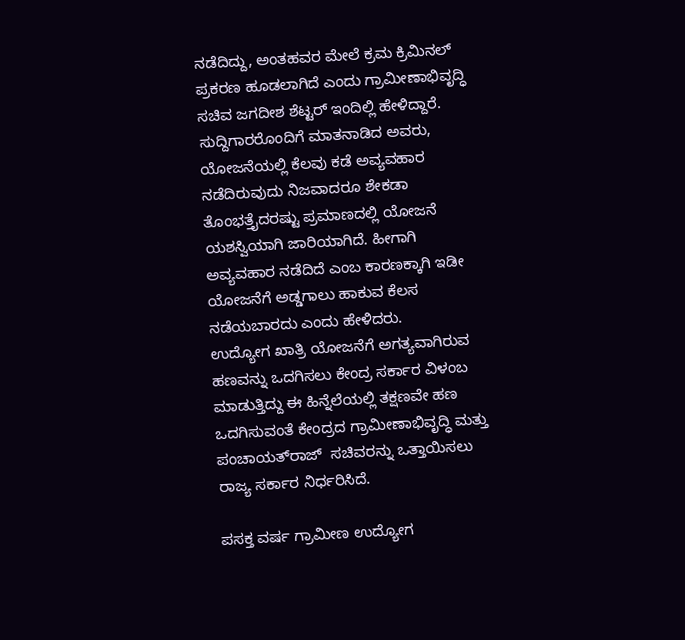ನಡೆದಿದ್ದು, ಅಂತಹವರ ಮೇಲೆ ಕ್ರಮ ಕ್ರಿಮಿನಲ್ ಪ್ರಕರಣ ಹೂಡಲಾಗಿದೆ ಎಂದು ಗ್ರಾಮೀಣಾಭಿವೃದ್ಧಿ ಸಚಿವ ಜಗದೀಶ ಶೆಟ್ಟರ್ ಇಂದಿಲ್ಲಿ ಹೇಳಿದ್ದಾರೆ.
ಸುದ್ದಿಗಾರರೊಂದಿಗೆ ಮಾತನಾಡಿದ ಅವರು, ಯೋಜನೆಯಲ್ಲಿ ಕೆಲವು ಕಡೆ ಅವ್ಯವಹಾರ ನಡೆದಿರುವುದು ನಿಜವಾದರೂ ಶೇಕಡಾ ತೊಂಭತ್ತೈದರಷ್ಟು ಪ್ರಮಾಣದಲ್ಲಿ ಯೋಜನೆ ಯಶಸ್ವಿಯಾಗಿ ಜಾರಿಯಾಗಿದೆ. ಹೀಗಾಗಿ ಅವ್ಯವಹಾರ ನಡೆದಿದೆ ಎಂಬ ಕಾರಣಕ್ಕಾಗಿ ಇಡೀ ಯೋಜನೆಗೆ ಅಡ್ಡಗಾಲು ಹಾಕುವ ಕೆಲಸ ನಡೆಯಬಾರದು ಎಂದು ಹೇಳಿದರು.
ಉದ್ಯೋಗ ಖಾತ್ರಿ ಯೋಜನೆಗೆ ಅಗತ್ಯವಾಗಿರುವ ಹಣವನ್ನು ಒದಗಿಸಲು ಕೇಂದ್ರ ಸರ್ಕಾರ ವಿಳಂಬ ಮಾಡುತ್ತಿದ್ದು ಈ ಹಿನ್ನೆಲೆಯಲ್ಲಿ ತಕ್ಷಣವೇ ಹಣ ಒದಗಿಸುವಂತೆ ಕೇಂದ್ರದ ಗ್ರಾಮೀಣಾಭಿವೃದ್ಧಿ ಮತ್ತು ಪಂಚಾಯತ್‌ರಾಜ್  ಸಚಿವರನ್ನು ಒತ್ತಾಯಿಸಲು ರಾಜ್ಯ ಸರ್ಕಾರ ನಿರ್ಧರಿಸಿದೆ.

ಪಸಕ್ತ ವರ್ಷ ಗ್ರಾಮೀಣ ಉದ್ಯೋಗ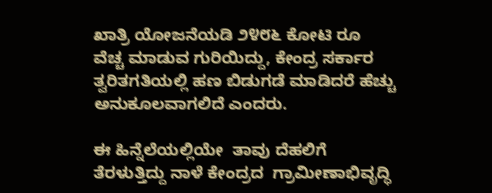ಖಾತ್ರಿ ಯೋಜನೆಯಡಿ ೨೪೮೬ ಕೋಟಿ ರೂ ವೆಚ್ಚ ಮಾಡುವ ಗುರಿಯಿದ್ದು, ಕೇಂದ್ರ ಸರ್ಕಾರ ತ್ವರಿತಗತಿಯಲ್ಲಿ ಹಣ ಬಿಡುಗಡೆ ಮಾಡಿದರೆ ಹೆಚ್ಚು ಅನುಕೂಲವಾಗಲಿದೆ ಎಂದರು.

ಈ ಹಿನ್ನೆಲೆಯಲ್ಲಿಯೇ  ತಾವು ದೆಹಲಿಗೆ ತೆರಳುತ್ತಿದ್ದು ನಾಳೆ ಕೇಂದ್ರದ  ಗ್ರಾಮೀಣಾಭಿವೃದ್ಧಿ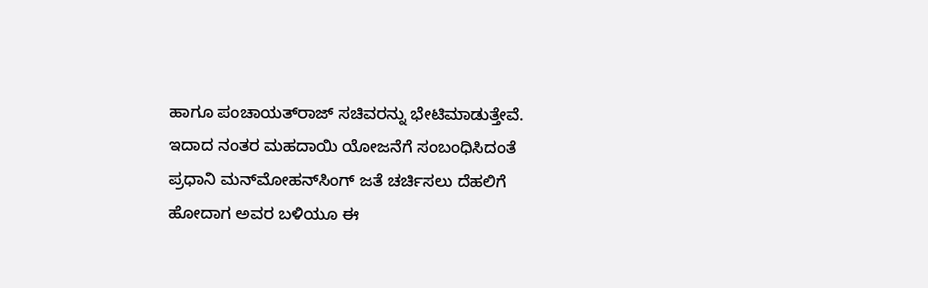ಹಾಗೂ ಪಂಚಾಯತ್‌ರಾಜ್ ಸಚಿವರನ್ನು ಭೇಟಿಮಾಡುತ್ತೇವೆ. ಇದಾದ ನಂತರ ಮಹದಾಯಿ ಯೋಜನೆಗೆ ಸಂಬಂಧಿಸಿದಂತೆ ಪ್ರಧಾನಿ ಮನ್‌ಮೋಹನ್‌ಸಿಂಗ್ ಜತೆ ಚರ್ಚಿಸಲು ದೆಹಲಿಗೆ ಹೋದಾಗ ಅವರ ಬಳಿಯೂ ಈ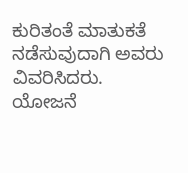ಕುರಿತಂತೆ ಮಾತುಕತೆ ನಡೆಸುವುದಾಗಿ ಅವರು ವಿವರಿಸಿದರು.
ಯೋಜನೆ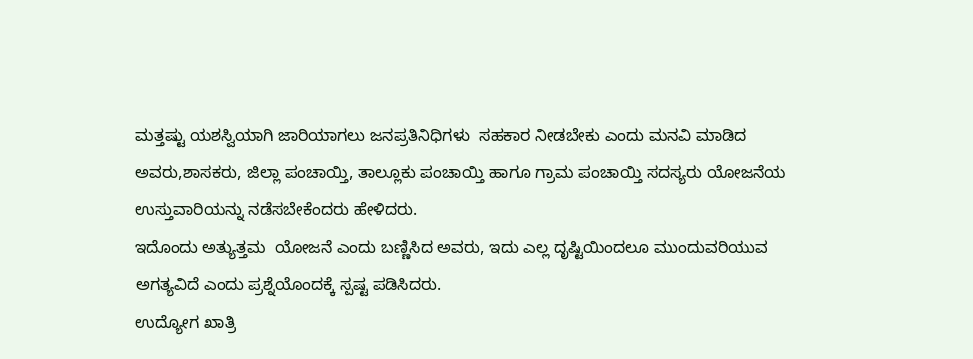ಮತ್ತಷ್ಟು ಯಶಸ್ವಿಯಾಗಿ ಜಾರಿಯಾಗಲು ಜನಪ್ರತಿನಿಧಿಗಳು  ಸಹಕಾರ ನೀಡಬೇಕು ಎಂದು ಮನವಿ ಮಾಡಿದ ಅವರು,ಶಾಸಕರು, ಜಿಲ್ಲಾ ಪಂಚಾಯ್ತಿ, ತಾಲ್ಲೂಕು ಪಂಚಾಯ್ತಿ ಹಾಗೂ ಗ್ರಾಮ ಪಂಚಾಯ್ತಿ ಸದಸ್ಯರು ಯೋಜನೆಯ ಉಸ್ತುವಾರಿಯನ್ನು ನಡೆಸಬೇಕೆಂದರು ಹೇಳಿದರು.
ಇದೊಂದು ಅತ್ಯುತ್ತಮ  ಯೋಜನೆ ಎಂದು ಬಣ್ಣಿಸಿದ ಅವರು, ಇದು ಎಲ್ಲ ದೃಷ್ಟಿಯಿಂದಲೂ ಮುಂದುವರಿಯುವ ಅಗತ್ಯವಿದೆ ಎಂದು ಪ್ರಶ್ನೆಯೊಂದಕ್ಕೆ ಸ್ಪಷ್ಟ ಪಡಿಸಿದರು.
ಉದ್ಯೋಗ ಖಾತ್ರಿ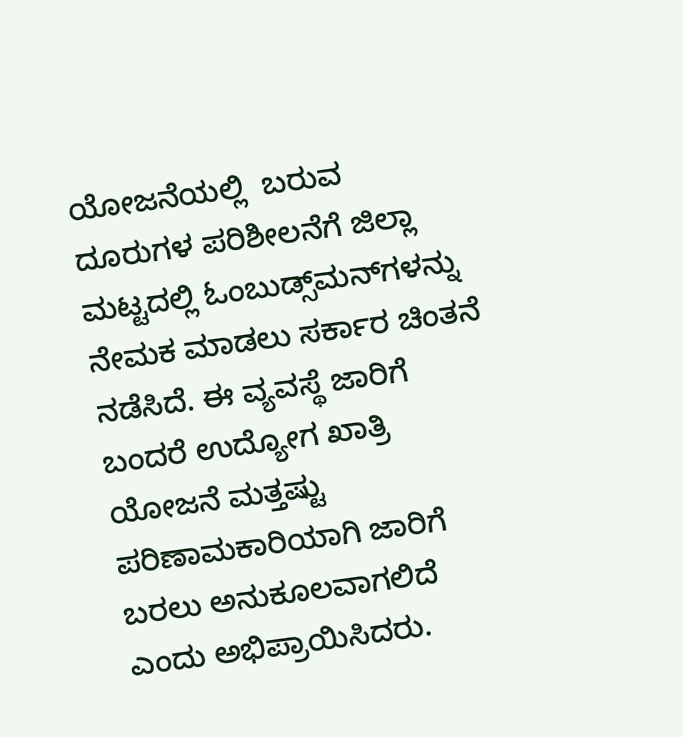ಯೋಜನೆಯಲ್ಲಿ  ಬರುವ ದೂರುಗಳ ಪರಿಶೀಲನೆಗೆ ಜಿಲ್ಲಾ  ಮಟ್ಟದಲ್ಲಿ ಓಂಬುಡ್ಸ್‌ಮನ್‌ಗಳನ್ನು ನೇಮಕ ಮಾಡಲು ಸರ್ಕಾರ ಚಿಂತನೆ ನಡೆಸಿದೆ. ಈ ವ್ಯವಸ್ಥೆ ಜಾರಿಗೆ ಬಂದರೆ ಉದ್ಯೋಗ ಖಾತ್ರಿ ಯೋಜನೆ ಮತ್ತಷ್ಟು ಪರಿಣಾಮಕಾರಿಯಾಗಿ ಜಾರಿಗೆ ಬರಲು ಅನುಕೂಲವಾಗಲಿದೆ ಎಂದು ಅಭಿಪ್ರಾಯಿಸಿದರು.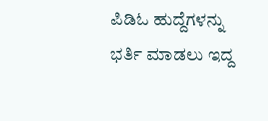ಪಿಡಿ‌ಓ ಹುದ್ದೆಗಳನ್ನು  ಭರ್ತಿ ಮಾಡಲು ಇದ್ದ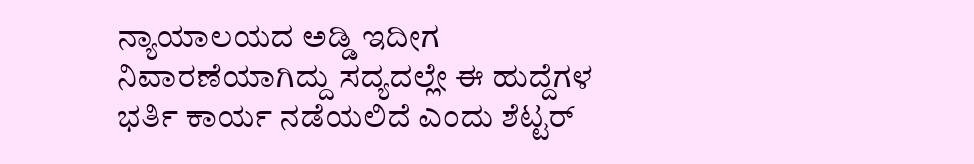ನ್ಯಾಯಾಲಯದ ಅಡ್ಡಿ ಇದೀಗ  ನಿವಾರಣೆಯಾಗಿದ್ದು ಸದ್ಯದಲ್ಲೇ ಈ ಹುದ್ದೆಗಳ  ಭರ್ತಿ ಕಾರ್ಯ ನಡೆಯಲಿದೆ ಎಂದು ಶೆಟ್ಟರ್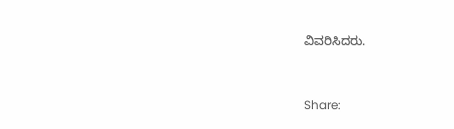ವಿವರಿಸಿದರು.


Share: